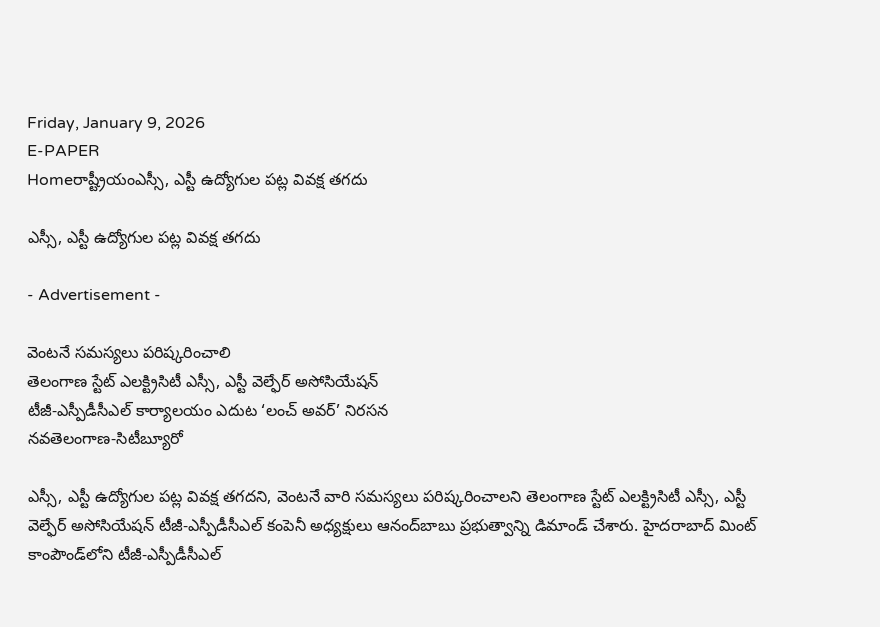Friday, January 9, 2026
E-PAPER
Homeరాష్ట్రీయంఎస్సీ, ఎస్టీ ఉద్యోగుల పట్ల వివక్ష తగదు

ఎస్సీ, ఎస్టీ ఉద్యోగుల పట్ల వివక్ష తగదు

- Advertisement -

వెంటనే సమస్యలు పరిష్కరించాలి
తెలంగాణ స్టేట్‌ ఎలక్ట్రిసిటీ ఎస్సీ, ఎస్టీ వెల్ఫేర్‌ అసోసియేషన్‌
టీజీ-ఎస్పీడీసీఎల్‌ కార్యాలయం ఎదుట ‘లంచ్‌ అవర్‌’ నిరసన
నవతెలంగాణ-సిటీబ్యూరో

ఎస్సీ, ఎస్టీ ఉద్యోగుల పట్ల వివక్ష తగదని, వెంటనే వారి సమస్యలు పరిష్కరించాలని తెలంగాణ స్టేట్‌ ఎలక్ట్రిసిటీ ఎస్సీ, ఎస్టీ వెల్ఫేర్‌ అసోసియేషన్‌ టీజీ-ఎస్పీడీసీఎల్‌ కంపెనీ అధ్యక్షులు ఆనంద్‌బాబు ప్రభుత్వాన్ని డిమాండ్‌ చేశారు. హైదరాబాద్‌ మింట్‌ కాంపౌండ్‌లోని టీజీ-ఎస్పీడీసీఎల్‌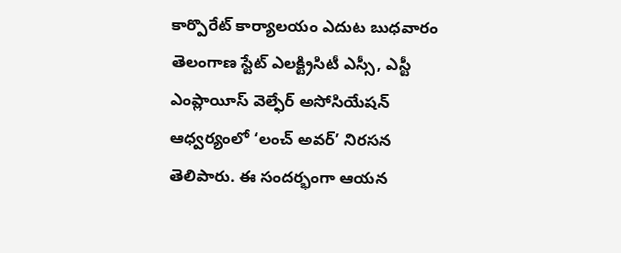కార్పొరేట్‌ కార్యాలయం ఎదుట బుధవారం తెలంగాణ స్టేట్‌ ఎలక్ట్రిసిటీ ఎస్సీ, ఎస్టీ ఎంప్లాయీస్‌ వెల్ఫేర్‌ అసోసియేషన్‌ ఆధ్వర్యంలో ‘లంచ్‌ అవర్‌’ నిరసన తెలిపారు. ఈ సందర్భంగా ఆయన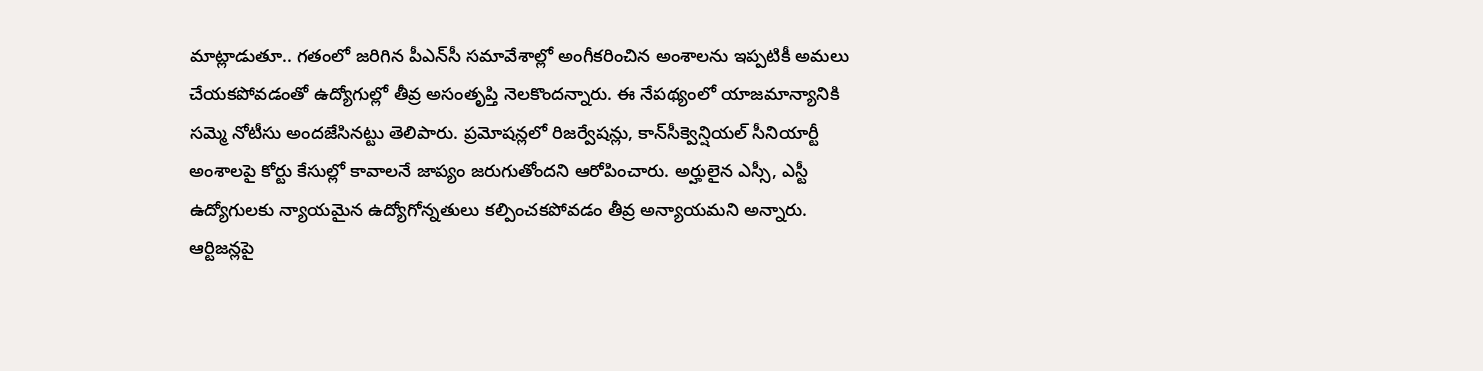మాట్లాడుతూ.. గతంలో జరిగిన పీఎన్‌సీ సమావేశాల్లో అంగీకరించిన అంశాలను ఇప్పటికీ అమలు చేయకపోవడంతో ఉద్యోగుల్లో తీవ్ర అసంతృప్తి నెలకొందన్నారు. ఈ నేపథ్యంలో యాజమాన్యానికి సమ్మె నోటీసు అందజేసినట్టు తెలిపారు. ప్రమోషన్లలో రిజర్వేషన్లు, కాన్‌సీక్వెన్షియల్‌ సీనియార్టీ అంశాలపై కోర్టు కేసుల్లో కావాలనే జాప్యం జరుగుతోందని ఆరోపించారు. అర్హులైన ఎస్సీ, ఎస్టీ ఉద్యోగులకు న్యాయమైన ఉద్యోగోన్నతులు కల్పించకపోవడం తీవ్ర అన్యాయమని అన్నారు. ఆర్టిజన్లపై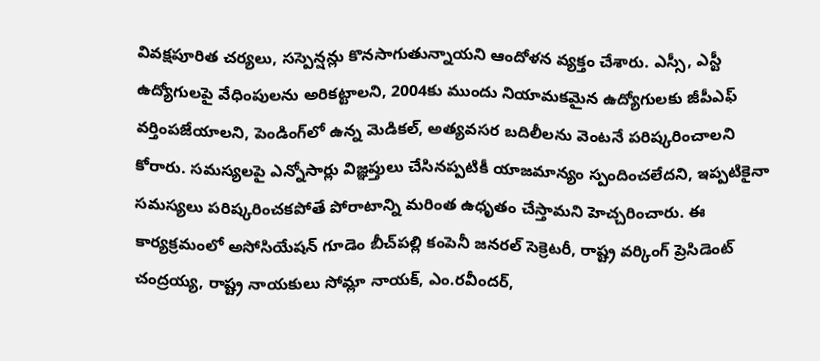వివక్షపూరిత చర్యలు, సస్పెన్షన్లు కొనసాగుతున్నాయని ఆందోళన వ్యక్తం చేశారు. ఎస్సీ, ఎస్టీ ఉద్యోగులపై వేధింపులను అరికట్టాలని, 2004కు ముందు నియామకమైన ఉద్యోగులకు జీపీఎఫ్‌ వర్తింపజేయాలని, పెండింగ్‌లో ఉన్న మెడికల్‌, అత్యవసర బదిలీలను వెంటనే పరిష్కరించాలని కోరారు. సమస్యలపై ఎన్నోసార్లు విజ్ఞప్తులు చేసినప్పటికీ యాజమాన్యం స్పందించలేదని, ఇప్పటికైనా సమస్యలు పరిష్కరించకపోతే పోరాటాన్ని మరింత ఉధృతం చేస్తామని హెచ్చరించారు. ఈ కార్యక్రమంలో అసోసియేషన్‌ గూడెం బీచ్‌పల్లి కంపెనీ జనరల్‌ సెక్రెటరీ, రాష్ట్ర వర్కింగ్‌ ప్రెసిడెంట్‌ చంద్రయ్య, రాష్ట్ర నాయకులు సోమ్లా నాయక్‌, ఎం.రవీందర్‌,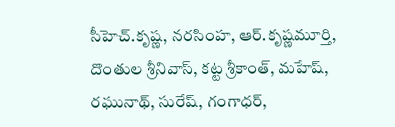సీహెచ్‌.కృష్ణ, నరసింహ, ఆర్‌.కృష్ణమూర్తి, దొంతుల శ్రీనివాస్‌, కట్ట శ్రీకాంత్‌, మహేష్‌, రఘునాథ్‌, సురేష్‌, గంగాధర్‌,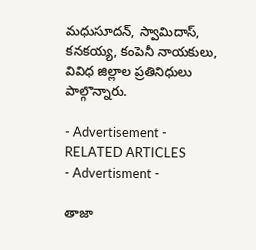మధుసూదన్‌, స్వామిదాస్‌, కనకయ్య, కంపెనీ నాయకులు, వివిధ జిల్లాల ప్రతినిధులు పాల్గొన్నారు.

- Advertisement -
RELATED ARTICLES
- Advertisment -

తాజా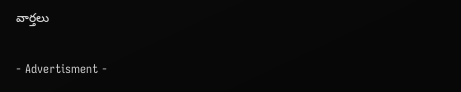వార్తలు

- Advertisment -